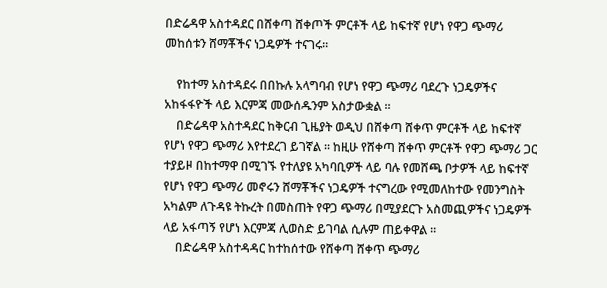በድሬዳዋ አስተዳደር በሸቀጣ ሸቀጦች ምርቶች ላይ ከፍተኛ የሆነ የዋጋ ጭማሪ መከሰቱን ሸማቾችና ነጋዴዎች ተናገሩ።

    የከተማ አስተዳደሩ በበኩሉ አላግባብ የሆነ የዋጋ ጭማሪ ባደረጉ ነጋዴዎችና አከፋፋዮች ላይ እርምጃ መውሰዱንም አስታውቋል ።
    በድሬዳዋ አስተዳደር ከቅርብ ጊዜያት ወዲህ በሸቀጣ ሸቀጥ ምርቶች ላይ ከፍተኛ የሆነ የዋጋ ጭማሪ እየተደረገ ይገኛል ። ከዚሁ የሸቀጣ ሸቀጥ ምርቶች የዋጋ ጭማሪ ጋር ተያይዞ በከተማዋ በሚገኙ የተለያዩ አካባቢዎች ላይ ባሉ የመሸጫ ቦታዎች ላይ ከፍተኛ የሆነ የዋጋ ጭማሪ መኖሩን ሸማቾችና ነጋዴዎች ተናግረው የሚመለከተው የመንግስት አካልም ለጉዳዩ ትኩረት በመስጠት የዋጋ ጭማሪ በሚያደርጉ አስመጪዎችና ነጋዴዎች ላይ አፋጣኝ የሆነ እርምጃ ሊወስድ ይገባል ሲሉም ጠይቀዋል ።
    በድሬዳዋ አስተዳዳር ከተከሰተው የሸቀጣ ሸቀጥ ጭማሪ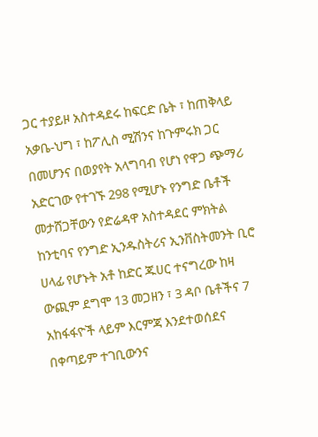ጋር ተያይዞ አስተዳደሩ ከፍርድ ቤት ፣ ከጠቅላይ አቃቤ-ህግ ፣ ከፖሊስ ሚሽንና ከጉምሩክ ጋር በመሆንና በወያየት አላግባብ የሆነ የዋጋ ጭማሪ አድርገው የተገኙ 298 የሚሆኑ የንግድ ቤቶች መታሸጋቸውን የድሬዳዋ አስተዳደር ምክትል ከንቲባና የንግድ ኢንዱስትሪና ኢንቨስትመንት ቢሮ ሀላፊ የሆኑት አቶ ከድር ጁሀር ተናግረው ከዛ ውጪም ደግሞ 13 መጋዘን ፣ 3 ዳቦ ቤቶችና 7 አከፋፋዮች ላይም እርምጃ እንደተወሰደና በቀጣይም ተገቢውንና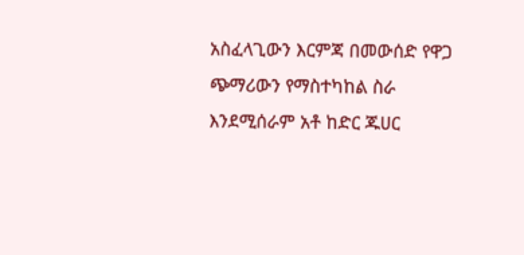አስፈላጊውን እርምጃ በመውሰድ የዋጋ ጭማሪውን የማስተካከል ስራ እንደሚሰራም አቶ ከድር ጁሀር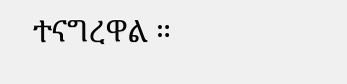ተናግረዋል ።